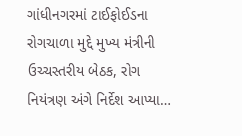ગાંધીનગરમાં ટાઈફોઈડના રોગચાળા મુદ્દે મુખ્ય મંત્રીની ઉચ્ચસ્તરીય બેઠક, રોગ નિયંત્રણ અંગે નિર્દેશ આપ્યા…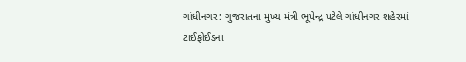ગાંધીનગર: ગુજરાતના મુખ્ય મંત્રી ભૂપેન્દ્ર પટેલે ગાંધીનગર શહેરમાં ટાઈફોઈડના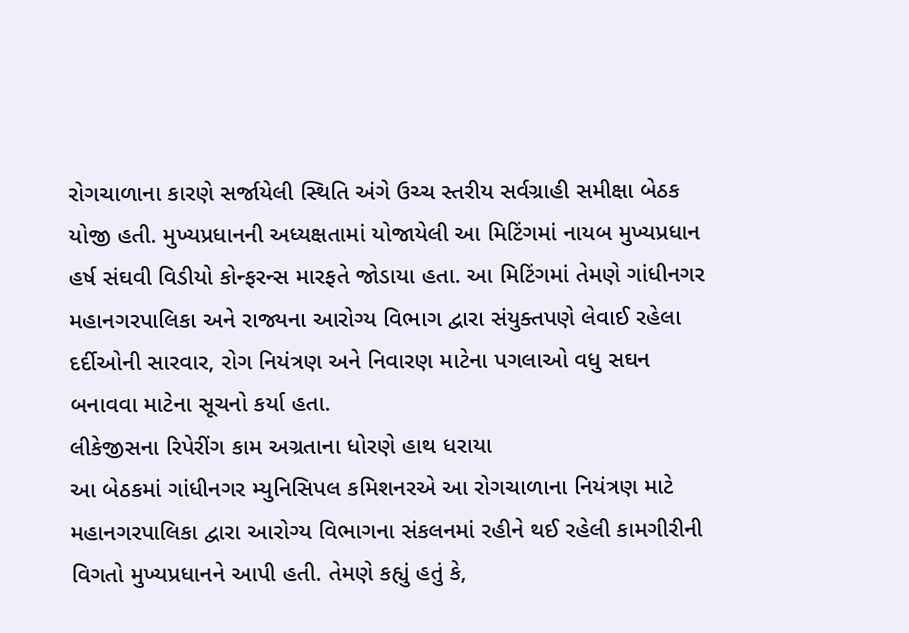રોગચાળાના કારણે સર્જાયેલી સ્થિતિ અંગે ઉચ્ચ સ્તરીય સર્વગ્રાહી સમીક્ષા બેઠક યોજી હતી. મુખ્યપ્રધાનની અધ્યક્ષતામાં યોજાયેલી આ મિટિંગમાં નાયબ મુખ્યપ્રધાન હર્ષ સંઘવી વિડીયો કોન્ફરન્સ મારફતે જોડાયા હતા. આ મિટિંગમાં તેમણે ગાંધીનગર મહાનગરપાલિકા અને રાજ્યના આરોગ્ય વિભાગ દ્વારા સંયુક્તપણે લેવાઈ રહેલા દર્દીઓની સારવાર, રોગ નિયંત્રણ અને નિવારણ માટેના પગલાઓ વધુ સઘન બનાવવા માટેના સૂચનો કર્યા હતા.
લીકેજીસના રિપેરીંગ કામ અગ્રતાના ધોરણે હાથ ધરાયા
આ બેઠકમાં ગાંધીનગર મ્યુનિસિપલ કમિશનરએ આ રોગચાળાના નિયંત્રણ માટે મહાનગરપાલિકા દ્વારા આરોગ્ય વિભાગના સંકલનમાં રહીને થઈ રહેલી કામગીરીની વિગતો મુખ્યપ્રધાનને આપી હતી. તેમણે કહ્યું હતું કે,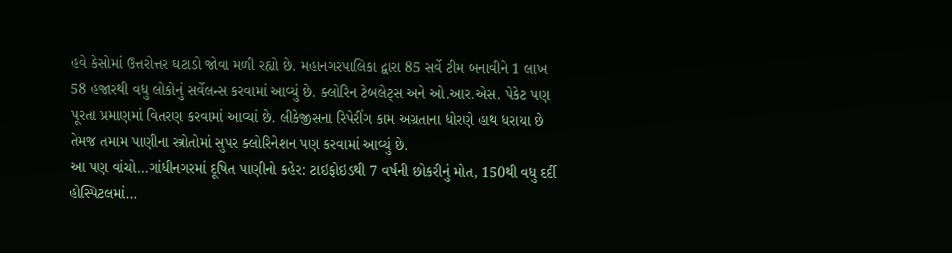હવે કેસોમાં ઉત્તરોત્તર ઘટાડો જોવા મળી રહ્યો છે. મહાનગરપાલિકા દ્વારા 85 સર્વે ટીમ બનાવીને 1 લાખ 58 હજારથી વધુ લોકોનું સર્વેલન્સ કરવામાં આવ્યું છે. ક્લોરિન ટેબલેટ્સ અને ઓ.આર.એસ. પેકેટ પણ પૂરતા પ્રમાણમાં વિતરણ કરવામાં આવ્યાં છે. લીકેજીસના રિપેરીંગ કામ અગ્રતાના ધોરણે હાથ ધરાયા છે તેમજ તમામ પાણીના સ્ત્રોતોમાં સુપર ક્લોરિનેશન પણ કરવામાં આવ્યું છે.
આ પણ વાંચો…ગાંધીનગરમાં દૂષિત પાણીનો કહેર: ટાઇફોઇડથી 7 વર્ષની છોકરીનું મોત, 150થી વધુ દર્દી હોસ્પિટલમાં…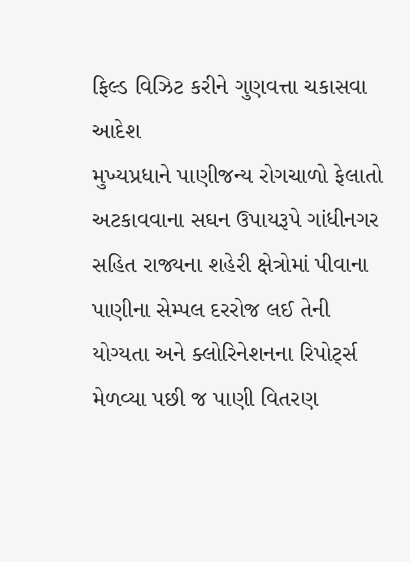ફિલ્ડ વિઝિટ કરીને ગુણવત્તા ચકાસવા આદેશ
મુખ્યપ્રધાને પાણીજન્ય રોગચાળો ફેલાતો અટકાવવાના સઘન ઉપાયરૂપે ગાંધીનગર સહિત રાજ્યના શહેરી ક્ષેત્રોમાં પીવાના પાણીના સેમ્પલ દરરોજ લઈ તેની યોગ્યતા અને ક્લોરિનેશનના રિપોર્ટ્સ મેળવ્યા પછી જ પાણી વિતરણ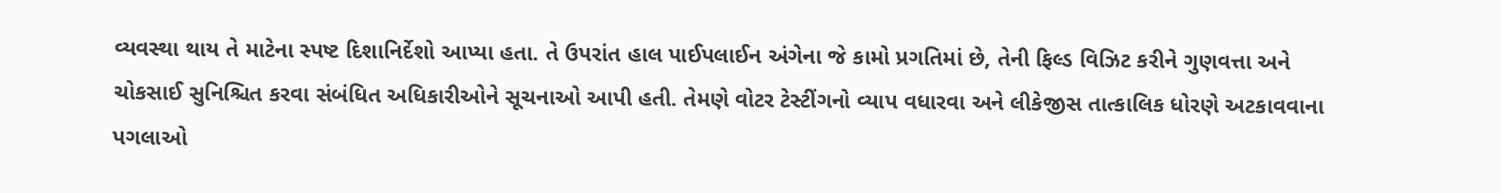વ્યવસ્થા થાય તે માટેના સ્પષ્ટ દિશાનિર્દેશો આપ્યા હતા. તે ઉપરાંત હાલ પાઈપલાઈન અંગેના જે કામો પ્રગતિમાં છે, તેની ફિલ્ડ વિઝિટ કરીને ગુણવત્તા અને ચોકસાઈ સુનિશ્ચિત કરવા સંબંધિત અધિકારીઓને સૂચનાઓ આપી હતી. તેમણે વોટર ટેસ્ટીંગનો વ્યાપ વધારવા અને લીકેજીસ તાત્કાલિક ધોરણે અટકાવવાના પગલાઓ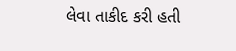લેવા તાકીદ કરી હતી